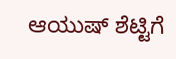ಆಯುಷ್ ಶೆಟ್ಟಿಗೆ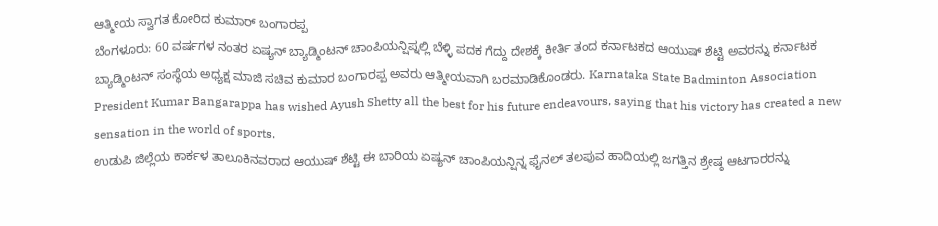ಆತ್ಮೀಯ ಸ್ವಾಗತ ಕೋರಿದ ಕುಮಾರ್ ಬಂಗಾರಪ್ಪ
ಬೆಂಗಳೂರು: 60 ವರ್ಷಗಳ ನಂತರ ಏಷ್ಯನ್ ಬ್ಯಾಡ್ಮಿಂಟನ್ ಚಾಂಪಿಯನ್ಷಿಪ್ನಲ್ಲಿ ಬೆಳ್ಳಿ ಪದಕ ಗೆದ್ದು ದೇಶಕ್ಕೆ ಕೀರ್ತಿ ತಂದ ಕರ್ನಾಟಕದ ಆಯುಷ್ ಶೆಟ್ಟಿ ಅವರನ್ನು ಕರ್ನಾಟಕ ಬ್ಯಾಡ್ಮಿಂಟನ್ ಸಂಸ್ಥೆಯ ಅಧ್ಯಕ್ಷ ಮಾಜಿ ಸಚಿವ ಕುಮಾರ ಬಂಗಾರಪ್ಪ ಅವರು ಆತ್ಮೀಯವಾಗಿ ಬರಮಾಡಿಕೊಂಡರು. Karnataka State Badminton Association President Kumar Bangarappa has wished Ayush Shetty all the best for his future endeavours, saying that his victory has created a new sensation in the world of sports.
ಉಡುಪಿ ಜಿಲ್ಲೆಯ ಕಾರ್ಕಳ ತಾಲೂಕಿನವರಾದ ಆಯುಷ್ ಶೆಟ್ಟಿ ಈ ಬಾರಿಯ ಏಷ್ಯನ್ ಚಾಂಪಿಯನ್ಷಿನ್ನ ಫೈನಲ್ ತಲಪುವ ಹಾದಿಯಲ್ಲಿ ಜಗತ್ತಿನ ಶ್ರೇಷ್ಠ ಆಟಗಾರರನ್ನು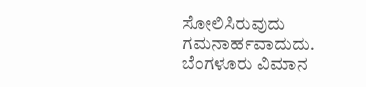ಸೋಲಿಸಿರುವುದು ಗಮನಾರ್ಹವಾದುದು.
ಬೆಂಗಳೂರು ವಿಮಾನ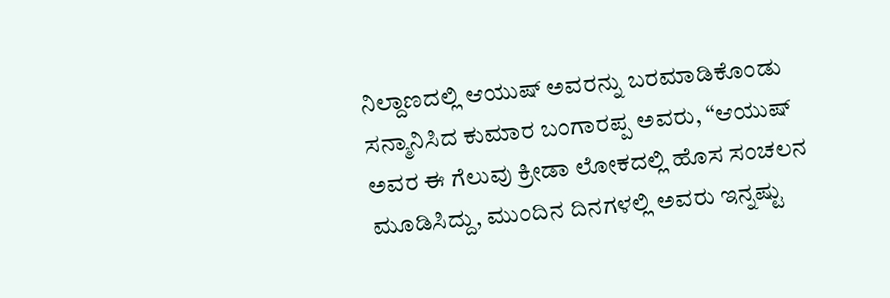ನಿಲ್ದಾಣದಲ್ಲಿ ಆಯುಷ್ ಅವರನ್ನು ಬರಮಾಡಿಕೊಂಡು ಸನ್ಮಾನಿಸಿದ ಕುಮಾರ ಬಂಗಾರಪ್ಪ ಅವರು, “ಆಯುಷ್ ಅವರ ಈ ಗೆಲುವು ಕ್ರೀಡಾ ಲೋಕದಲ್ಲಿ ಹೊಸ ಸಂಚಲನ ಮೂಡಿಸಿದ್ದು, ಮುಂದಿನ ದಿನಗಳಲ್ಲಿ ಅವರು ಇನ್ನಷ್ಟು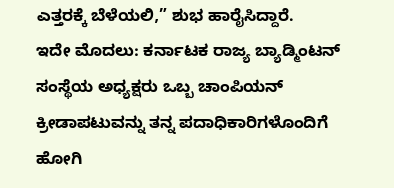ಎತ್ತರಕ್ಕೆ ಬೆಳೆಯಲಿ,” ಶುಭ ಹಾರೈಸಿದ್ದಾರೆ.
ಇದೇ ಮೊದಲು: ಕರ್ನಾಟಕ ರಾಜ್ಯ ಬ್ಯಾಡ್ಮಿಂಟನ್ ಸಂಸ್ಥೆಯ ಅಧ್ಯಕ್ಷರು ಒಬ್ಬ ಚಾಂಪಿಯನ್ ಕ್ರೀಡಾಪಟುವನ್ನು ತನ್ನ ಪದಾಧಿಕಾರಿಗಳೊಂದಿಗೆ ಹೋಗಿ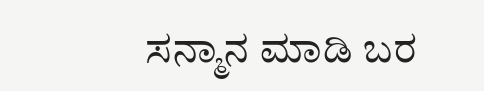ಸನ್ಮಾನ ಮಾಡಿ ಬರ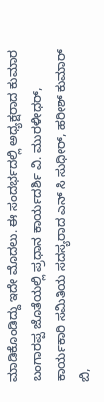ಮಾಡಿಕೊಂಡಿದ್ದು ಇದೇ ಮೊದಲು. ಈ ಸಂದರ್ಭದಲ್ಲಿ ಅಧ್ಯಕ್ಷರಾದ ಕುಮಾರ ಬಂಗಾರಪ್ಪ ಜೊತೆಯಲ್ಲಿ ಪ್ರಧಾನ ಕಾರ್ಯದರ್ಶಿ ವಿ. ಮುರಳೀಧರ್, ಕಾರ್ಯಕಾರಿ ಸಮಿತಿಯ ಸದಸ್ಯರಾದ ಎನ್ ಸಿ ಸುಧೀರ್, ಹರೀಶ್ ಕುಮಾರ್ ಬಿ,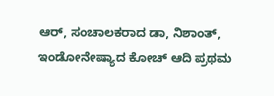ಆರ್, ಸಂಚಾಲಕರಾದ ಡಾ, ನಿಶಾಂತ್, ಇಂಡೋನೇಷ್ಯಾದ ಕೋಚ್ ಆದಿ ಪ್ರಥಮ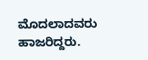ಮೊದಲಾದವರು ಹಾಜರಿದ್ದರು.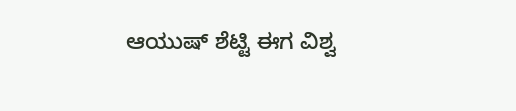ಆಯುಷ್ ಶೆಟ್ಟಿ ಈಗ ವಿಶ್ವ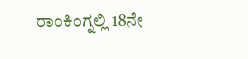ರಾಂಕಿಂಗ್ನಲ್ಲಿ 18ನೇ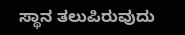ಸ್ಥಾನ ತಲುಪಿರುವುದು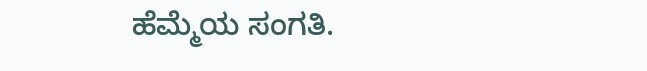ಹೆಮ್ಮೆಯ ಸಂಗತಿ.